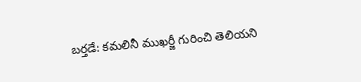బర్తడే: కమలినీ ముఖర్జీ గురించి తెలియని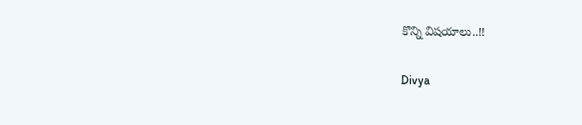కొన్ని విషయాలు..!!

Divya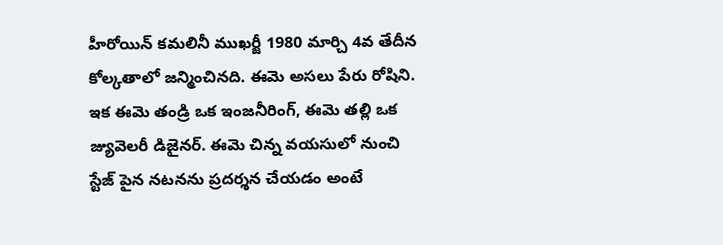హీరోయిన్ కమలినీ ముఖర్జీ 1980 మార్చి 4వ తేదీన కోల్కతాలో జన్మించినది. ఈమె అసలు పేరు రోషిని. ఇక ఈమె తండ్రి ఒక ఇంజనీరింగ్, ఈమె తల్లి ఒక జ్యువెలరీ డిజైనర్. ఈమె చిన్న వయసులో నుంచి స్టేజ్ పైన నటనను ప్రదర్శన చేయడం అంటే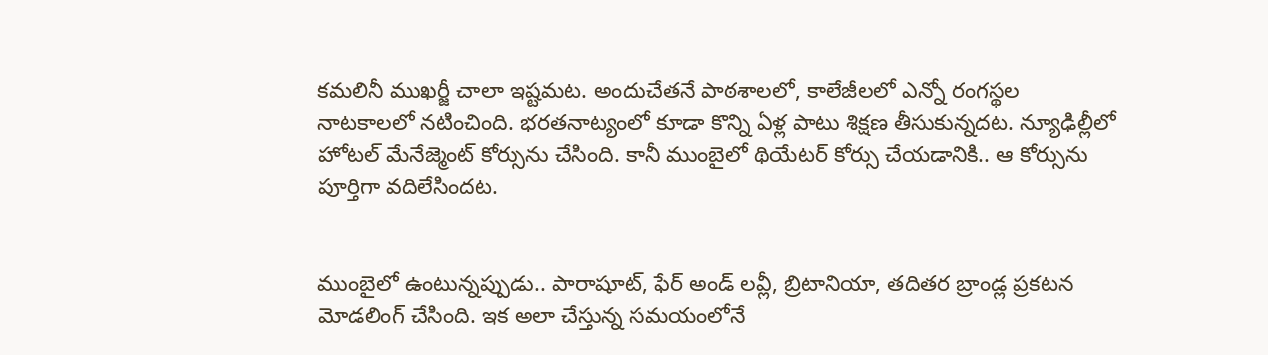కమలినీ ముఖర్జీ చాలా ఇష్టమట. అందుచేతనే పాఠశాలలో, కాలేజీలలో ఎన్నో రంగస్థల నాటకాలలో నటించింది. భరతనాట్యంలో కూడా కొన్ని ఏళ్ల పాటు శిక్షణ తీసుకున్నదట. న్యూఢిల్లీలో హోటల్ మేనేజ్మెంట్ కోర్సును చేసింది. కానీ ముంబైలో థియేటర్ కోర్సు చేయడానికి.. ఆ కోర్సును పూర్తిగా వదిలేసిందట.


ముంబైలో ఉంటున్నప్పుడు.. పారాషూట్, ఫేర్ అండ్ లవ్లీ, బ్రిటానియా, తదితర బ్రాండ్ల ప్రకటన మోడలింగ్ చేసింది. ఇక అలా చేస్తున్న సమయంలోనే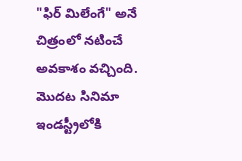"ఫిర్ మిలేంగే" అనే చిత్రంలో నటించే అవకాశం వచ్చింది. మొదట సినిమా ఇండస్ట్రీలోకి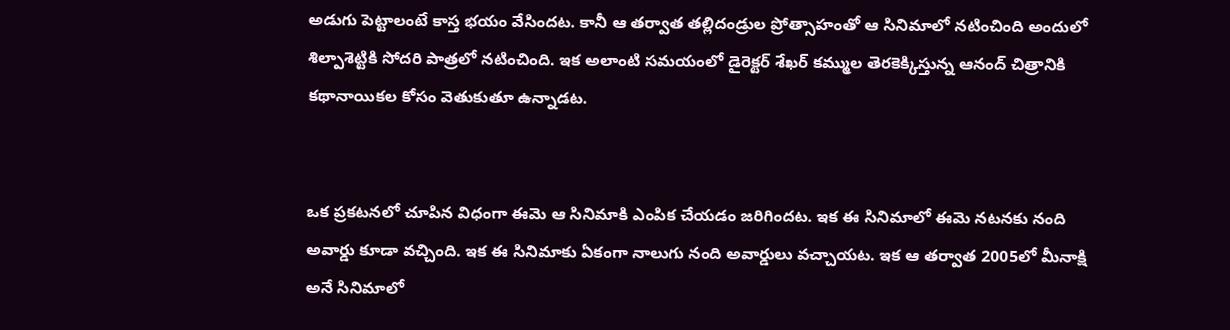అడుగు పెట్టాలంటే కాస్త భయం వేసిందట. కానీ ఆ తర్వాత తల్లిదండ్రుల ప్రోత్సాహంతో ఆ సినిమాలో నటించింది అందులో శిల్పాశెట్టికి సోదరి పాత్రలో నటించింది. ఇక అలాంటి సమయంలో డైరెక్టర్ శేఖర్ కమ్ముల తెరకెక్కిస్తున్న ఆనంద్ చిత్రానికి కథానాయికల కోసం వెతుకుతూ ఉన్నాడట.


ఒక ప్రకటనలో చూపిన విధంగా ఈమె ఆ సినిమాకి ఎంపిక చేయడం జరిగిందట. ఇక ఈ సినిమాలో ఈమె నటనకు నంది అవార్డు కూడా వచ్చింది. ఇక ఈ సినిమాకు ఏకంగా నాలుగు నంది అవార్డులు వచ్చాయట. ఇక ఆ తర్వాత 2005లో మీనాక్షి అనే సినిమాలో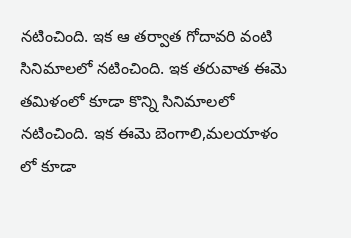నటించింది. ఇక ఆ తర్వాత గోదావరి వంటి సినిమాలలో నటించింది. ఇక తరువాత ఈమె తమిళంలో కూడా కొన్ని సినిమాలలో నటించింది. ఇక ఈమె బెంగాలి,మలయాళం లో కూడా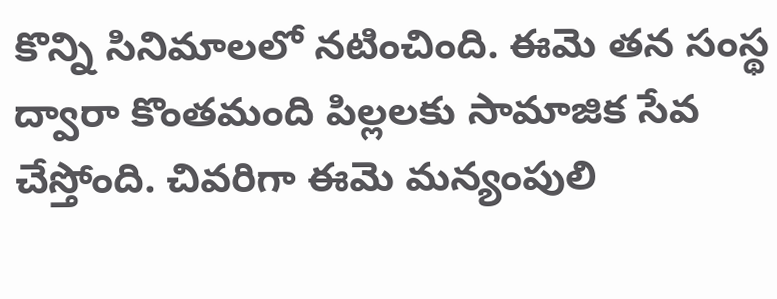కొన్ని సినిమాలలో నటించింది. ఈమె తన సంస్థ ద్వారా కొంతమంది పిల్లలకు సామాజిక సేవ చేస్తోంది. చివరిగా ఈమె మన్యంపులి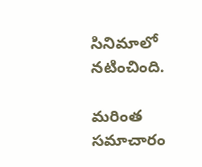సినిమాలో నటించింది.

మరింత సమాచారం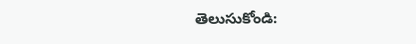తెలుసుకోండి: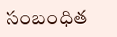సంబంధిత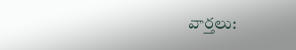వార్తలు: